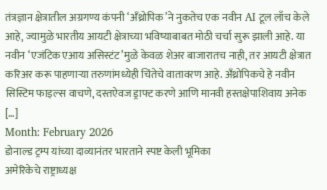तंत्रज्ञान क्षेत्रातील अग्रगण्य कंपनी ‘अँथ्रोपिक’ने नुकतेच एक नवीन AI टूल लाँच केले आहे, ज्यामुळे भारतीय आयटी क्षेत्राच्या भविष्याबाबत मोठी चर्चा सुरू झाली आहे. या नवीन ‘एजंटिक एआय असिस्टंट’मुळे केवळ शेअर बाजारातच नाही, तर आयटी क्षेत्रात करिअर करू पाहणाऱ्या तरुणांमध्येही चिंतेचे वातावरण आहे. अँथ्रोपिकचे हे नवीन सिस्टिम फाइल्स वाचणे, दस्तऐवज ड्राफ्ट करणे आणि मानवी हस्तक्षेपाशिवाय अनेक […]
Month: February 2026
डोनाल्ड ट्रम्प यांच्या दाव्यानंतर भारताने स्पष्ट केली भूमिका
अमेरिकेचे राष्ट्राध्यक्ष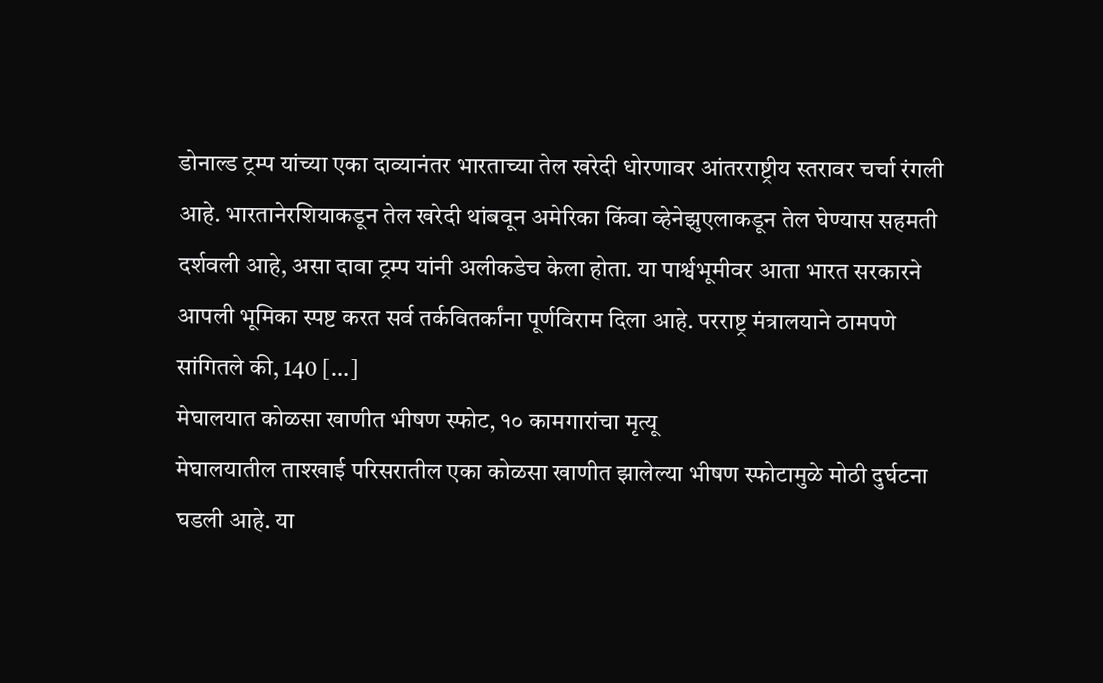डोनाल्ड ट्रम्प यांच्या एका दाव्यानंतर भारताच्या तेल खरेदी धोरणावर आंतरराष्ट्रीय स्तरावर चर्चा रंगली आहे. भारतानेरशियाकडून तेल खरेदी थांबवून अमेरिका किंवा व्हेनेझुएलाकडून तेल घेण्यास सहमती दर्शवली आहे, असा दावा ट्रम्प यांनी अलीकडेच केला होता. या पार्श्वभूमीवर आता भारत सरकारने आपली भूमिका स्पष्ट करत सर्व तर्कवितर्कांना पूर्णविराम दिला आहे. परराष्ट्र मंत्रालयाने ठामपणे सांगितले की, 140 […]
मेघालयात कोळसा खाणीत भीषण स्फोट, १० कामगारांचा मृत्यू
मेघालयातील ताश्खाई परिसरातील एका कोळसा खाणीत झालेल्या भीषण स्फोटामुळे मोठी दुर्घटना घडली आहे. या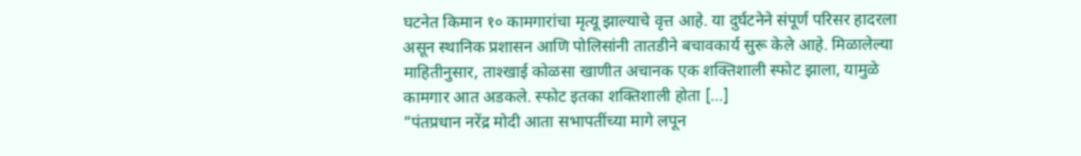घटनेत किमान १० कामगारांचा मृत्यू झाल्याचे वृत्त आहे. या दुर्घटनेने संपूर्ण परिसर हादरला असून स्थानिक प्रशासन आणि पोलिसांनी तातडीने बचावकार्य सुरू केले आहे. मिळालेल्या माहितीनुसार, ताश्खाई कोळसा खाणीत अचानक एक शक्तिशाली स्फोट झाला, यामुळे कामगार आत अडकले. स्फोट इतका शक्तिशाली होता […]
“पंतप्रधान नरेंद्र मोदी आता सभापतींच्या मागे लपून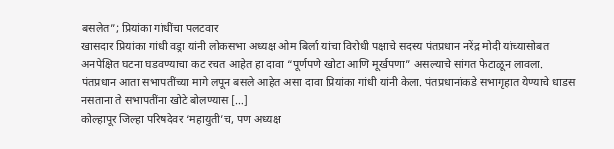बसलेत”; प्रियांका गांधींचा पलटवार
खासदार प्रियांका गांधी वड्रा यांनी लोकसभा अध्यक्ष ओम बिर्ला यांचा विरोधी पक्षाचे सदस्य पंतप्रधान नरेंद्र मोदी यांच्यासोबत अनपेक्षित घटना घडवण्याचा कट रचत आहेत हा दावा “पूर्णपणे खोटा आणि मूर्खपणा” असल्याचे सांगत फेटाळून लावला. पंतप्रधान आता सभापतींच्या मागे लपून बसले आहेत असा दावा प्रियांका गांधी यांनी केला. पंतप्रधानांकडे सभागृहात येण्याचे धाडस नसताना ते सभापतींना खोटे बोलण्यास […]
कोल्हापूर जिल्हा परिषदेवर ‘महायुती’च, पण अध्यक्ष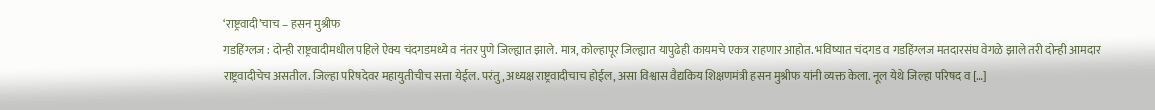‘राष्ट्रवादी’चाच – हसन मुश्रीफ
गडहिंग्लज : दोन्ही राष्ट्रवादीमधील पहिले ऐक्य चंदगडमध्ये व नंतर पुणे जिल्ह्यात झाले. मात्र, कोल्हापूर जिल्ह्यात यापुढेही कायमचे एकत्र राहणार आहोत. भविष्यात चंदगड व गडहिंग्लज मतदारसंघ वेगळे झाले तरी दोन्ही आमदार राष्ट्रवादीचेच असतील. जिल्हा परिषदेवर महायुतीचीच सत्ता येईल. परंतु, अध्यक्ष राष्ट्रवादीचाच होईल, असा विश्वास वैद्यकिय शिक्षणमंत्री हसन मुश्रीफ यांनी व्यक्त केला. नूल येथे जिल्हा परिषद व […]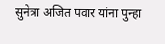सुनेत्रा अजित पवार यांना पुन्हा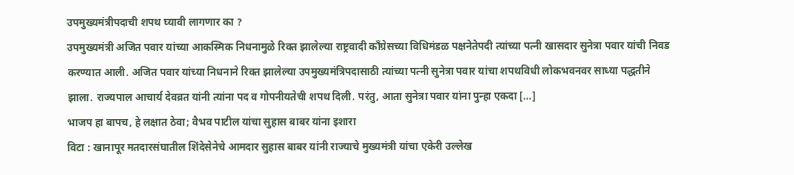उपमुख्यमंत्रीपदाची शपथ घ्यावी लागणार का ?
उपमुख्यमंत्री अजित पवार यांच्या आकस्मिक निधनामुळे रिक्त झालेल्या राष्ट्रवादी काँग्रेसच्या विधिमंडळ पक्षनेतेपदी त्यांच्या पत्नी खासदार सुनेत्रा पवार यांची निवड करण्यात आली. अजित पवार यांच्या निधनाने रिक्त झालेल्या उपमुख्यमंत्रिपदासाठी त्यांच्या पत्नी सुनेत्रा पवार यांचा शपथविधी लोकभवनवर साध्या पद्धतीने झाला. राज्यपाल आचार्य देवव्रत यांनी त्यांना पद व गोपनीयतेची शपथ दिली. परंतु, आता सुनेत्रा पवार यांना पुन्हा एकदा […]
भाजप हा बापच, हे लक्षात ठेवा; वैभव पाटील यांचा सुहास बाबर यांना इशारा
विटा : खानापूर मतदारसंघातील शिंदेसेनेचे आमदार सुहास बाबर यांनी राज्याचे मुख्यमंत्री यांचा एकेरी उल्लेख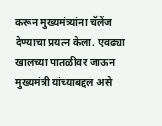करून मुख्यमंत्र्यांना चॅलेंज देण्याचा प्रयत्न केला. एवढ्या खालच्या पातळीवर जाऊन मुख्यमंत्री यांच्याबद्दल असे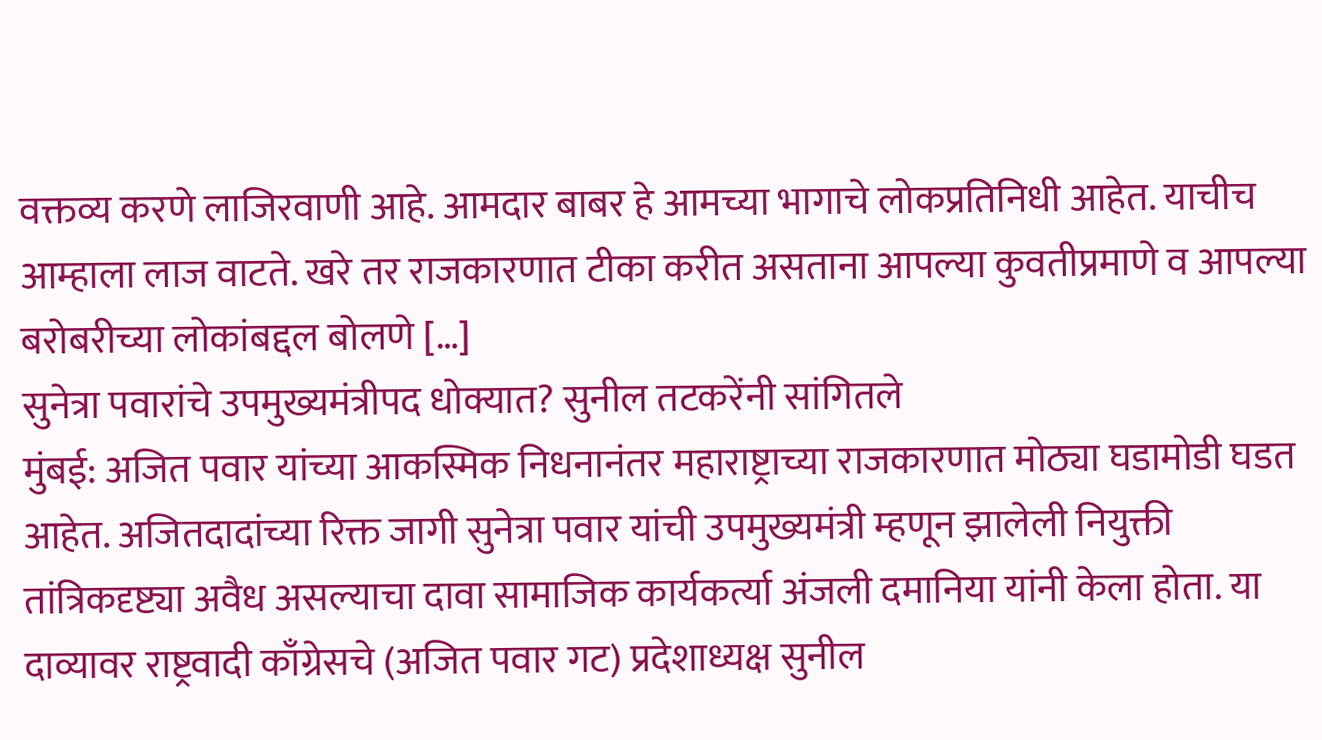वक्तव्य करणे लाजिरवाणी आहे. आमदार बाबर हे आमच्या भागाचे लोकप्रतिनिधी आहेत. याचीच आम्हाला लाज वाटते. खरे तर राजकारणात टीका करीत असताना आपल्या कुवतीप्रमाणे व आपल्या बरोबरीच्या लोकांबद्दल बोलणे […]
सुनेत्रा पवारांचे उपमुख्यमंत्रीपद धोक्यात? सुनील तटकरेंनी सांगितले
मुंबई: अजित पवार यांच्या आकस्मिक निधनानंतर महाराष्ट्राच्या राजकारणात मोठ्या घडामोडी घडत आहेत. अजितदादांच्या रिक्त जागी सुनेत्रा पवार यांची उपमुख्यमंत्री म्हणून झालेली नियुक्ती तांत्रिकदृष्ट्या अवैध असल्याचा दावा सामाजिक कार्यकर्त्या अंजली दमानिया यांनी केला होता. या दाव्यावर राष्ट्रवादी काँग्रेसचे (अजित पवार गट) प्रदेशाध्यक्ष सुनील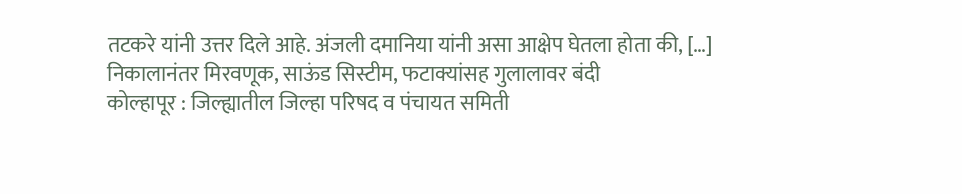तटकरे यांनी उत्तर दिले आहे. अंजली दमानिया यांनी असा आक्षेप घेतला होता की, […]
निकालानंतर मिरवणूक, साऊंड सिस्टीम, फटाक्यांसह गुलालावर बंदी
कोल्हापूर : जिल्ह्यातील जिल्हा परिषद व पंचायत समिती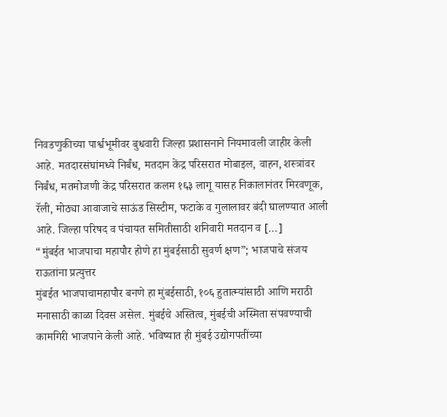निवडणुकीच्या पार्श्वभूमीवर बुधवारी जिल्हा प्रशासनाने नियमावली जाहीर केली आहे. मतदारसंघांमध्ये निर्बंध, मतदान केंद्र परिसरात मोबाइल, वाहन, शस्त्रांवर निर्बंध, मतमोजणी केंद्र परिसरात कलम १६३ लागू यासह निकालानंतर मिरवणूक, रॅली, मोठ्या आवाजाचे साऊंड सिस्टीम, फटाके व गुलालावर बंदी घालण्यात आली आहे. जिल्हा परिषद व पंचायत समितीसाठी शनिवारी मतदान व […]
“मुंबईत भाजपाचा महापौर होणे हा मुंबईसाठी सुवर्ण क्षण”; भाजपाचे संजय राऊतांना प्रत्युत्तर
मुंबईत भाजपाचामहापौर बनणे हा मुंबईसाठी, १०६ हुतात्म्यांसाठी आणि मराठी मनासाठी काळा दिवस असेल. मुंबईचे अस्तित्व, मुंबईची अस्मिता संपवण्याची कामगिरी भाजपाने केली आहे. भविष्यात ही मुंबई उद्योगपतींच्या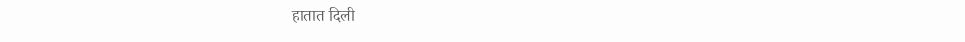हातात दिली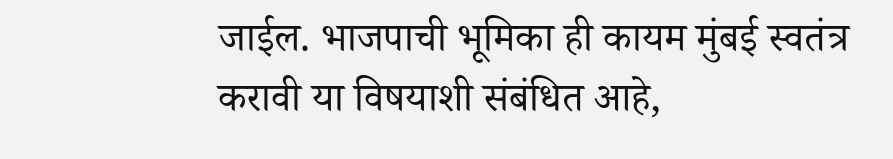जाईल. भाजपाची भूमिका ही कायम मुंबई स्वतंत्र करावी या विषयाशी संबंधित आहे,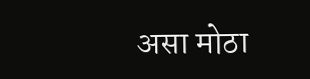असा मोठा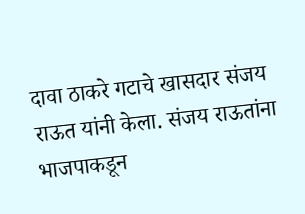दावा ठाकरे गटाचे खासदार संजय राऊत यांनी केला. संजय राऊतांना भाजपाकडून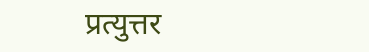प्रत्युत्तर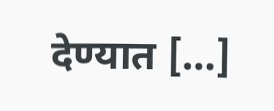देण्यात […]